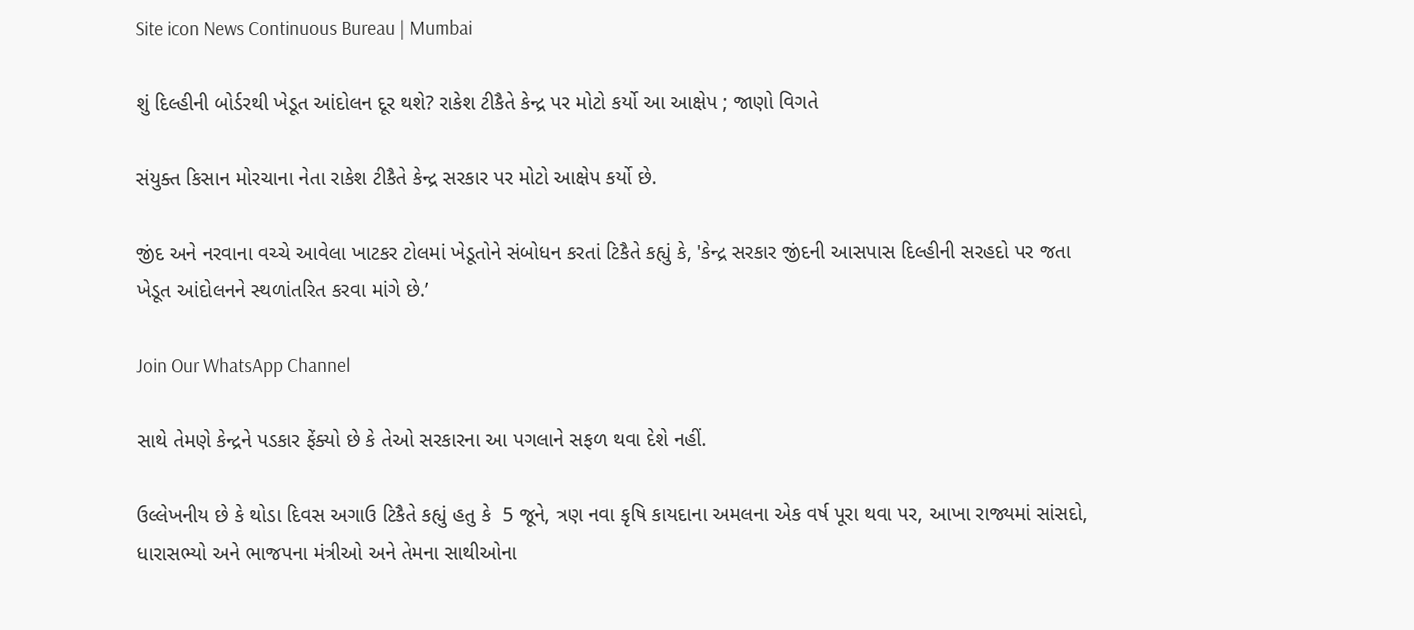Site icon News Continuous Bureau | Mumbai

શું દિલ્હીની બોર્ડરથી ખેડૂત આંદોલન દૂર થશે? રાકેશ ટીકૈતે કેન્દ્ર પર મોટો કર્યો આ આક્ષેપ ; જાણો વિગતે

સંયુક્ત કિસાન મોરચાના નેતા રાકેશ ટીકૈતે કેન્દ્ર સરકાર પર મોટો આક્ષેપ કર્યો છે.

જીંદ અને નરવાના વચ્ચે આવેલા ખાટકર ટોલમાં ખેડૂતોને સંબોધન કરતાં ટિકૈતે કહ્યું કે, 'કેન્દ્ર સરકાર જીંદની આસપાસ દિલ્હીની સરહદો પર જતા ખેડૂત આંદોલનને સ્થળાંતરિત કરવા માંગે છે.’

Join Our WhatsApp Channel

સાથે તેમણે કેન્દ્રને પડકાર ફેંક્યો છે કે તેઓ સરકારના આ પગલાને સફળ થવા દેશે નહીં.

ઉલ્લેખનીય છે કે થોડા દિવસ અગાઉ ટિકૈતે કહ્યું હતુ કે  5 જૂને, ત્રણ નવા કૃષિ કાયદાના અમલના એક વર્ષ પૂરા થવા પર, આખા રાજ્યમાં સાંસદો, ધારાસભ્યો અને ભાજપના મંત્રીઓ અને તેમના સાથીઓના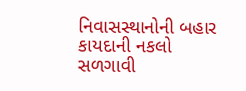નિવાસસ્થાનોની બહાર કાયદાની નકલો સળગાવી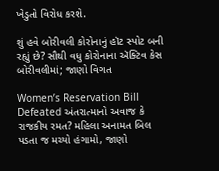ખેડુતો વિરોધ કરશે.

શું હવે બોરીવલી કોરોનાનું હૉટ સ્પોટ બની રહ્યું છે? સૌથી વધુ કોરોનાના ઍક્ટિવ કેસ બોરીવલીમાં; જાણો વિગત

Women’s Reservation Bill Defeated અંતરાત્માનો અવાજ કે રાજકીય રમત? મહિલા અનામત બિલ પડતા જ મચ્યો હંગામો, જાણો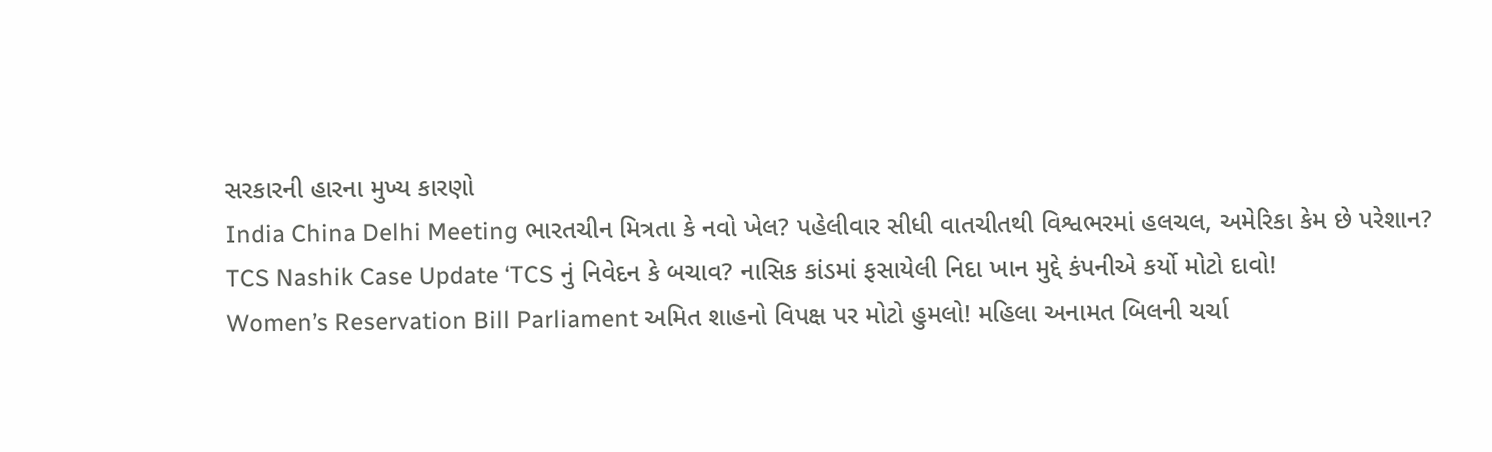સરકારની હારના મુખ્ય કારણો
India China Delhi Meeting ભારતચીન મિત્રતા કે નવો ખેલ? પહેલીવાર સીધી વાતચીતથી વિશ્વભરમાં હલચલ, અમેરિકા કેમ છે પરેશાન?
TCS Nashik Case Update ‘TCS નું નિવેદન કે બચાવ? નાસિક કાંડમાં ફસાયેલી નિદા ખાન મુદ્દે કંપનીએ કર્યો મોટો દાવો!
Women’s Reservation Bill Parliament અમિત શાહનો વિપક્ષ પર મોટો હુમલો! મહિલા અનામત બિલની ચર્ચા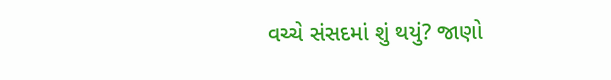વચ્ચે સંસદમાં શું થયું? જાણો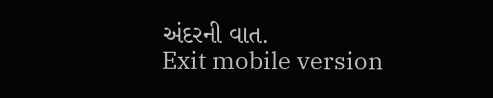અંદરની વાત.
Exit mobile version